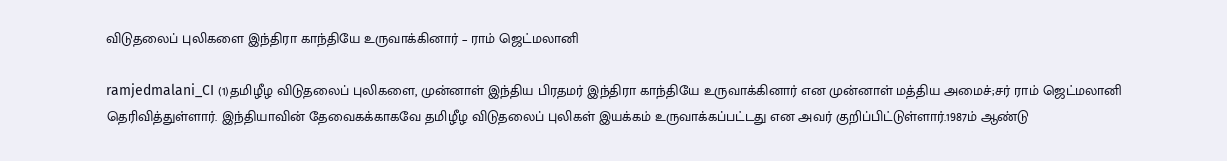விடுதலைப் புலிகளை இந்திரா காந்தியே உருவாக்கினார் – ராம் ஜெட்மலானி

ramjedmalani_CI (1)தமிழீழ விடுதலைப் புலிகளை, முன்னாள் இந்திய பிரதமர் இந்திரா காந்தியே உருவாக்கினார் என முன்னாள் மத்திய அமைச்;சர் ராம் ஜெட்மலானி தெரிவித்துள்ளார். இந்தியாவின் தேவைகக்காகவே தமிழீழ விடுதலைப் புலிகள் இயக்கம் உருவாக்கப்பட்டது என அவர் குறிப்பிட்டுள்ளார்.1987ம் ஆண்டு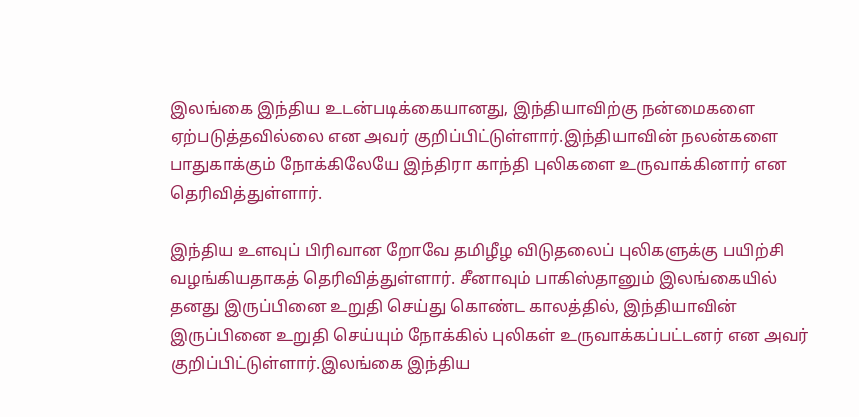இலங்கை இந்திய உடன்படிக்கையானது, இந்தியாவிற்கு நன்மைகளை ஏற்படுத்தவில்லை என அவர் குறிப்பிட்டுள்ளார்.இந்தியாவின் நலன்களை பாதுகாக்கும் நோக்கிலேயே இந்திரா காந்தி புலிகளை உருவாக்கினார் என தெரிவித்துள்ளார்.

இந்திய உளவுப் பிரிவான றோவே தமிழீழ விடுதலைப் புலிகளுக்கு பயிற்சி வழங்கியதாகத் தெரிவித்துள்ளார். சீனாவும் பாகிஸ்தானும் இலங்கையில் தனது இருப்பினை உறுதி செய்து கொண்ட காலத்தில், இந்தியாவின் இருப்பினை உறுதி செய்யும் நோக்கில் புலிகள் உருவாக்கப்பட்டனர் என அவர் குறிப்பிட்டுள்ளார்.இலங்கை இந்திய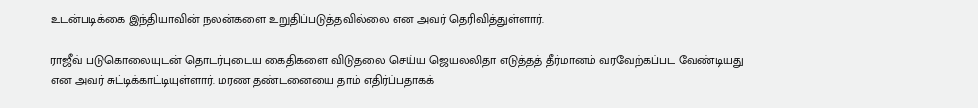உடன்படிக்கை இந்தியாவின் நலன்களை உறுதிப்படுத்தவில்லை என அவர் தெரிவித்துள்ளார்.

ராஜீவ் படுகொலையுடன் தொடர்புடைய கைதிகளை விடுதலை செய்ய ஜெயலலிதா எடுத்தத் தீர்மானம் வரவேற்கப்பட வேண்டியது என அவர் சுட்டிக்காட்டியுள்ளார். மரண தண்டனையை தாம் எதிர்ப்பதாகக்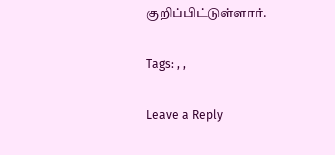குறிப்பிட்டுள்ளார்.

Tags: , ,

Leave a Reply